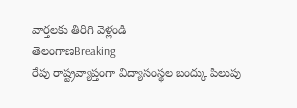వార్తలకు తిరిగి వెళ్లండి
తెలంగాణBreaking
రేపు రాష్ట్రవ్యాప్తంగా విద్యాసంస్థల బంద్కు పిలుపు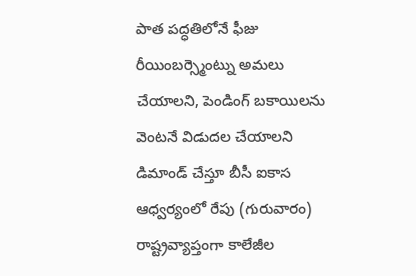పాత పద్ధతిలోనే ఫీజు రీయింబర్స్మెంట్ను అమలు చేయాలని, పెండింగ్ బకాయిలను వెంటనే విడుదల చేయాలని డిమాండ్ చేస్తూ బీసీ ఐకాస ఆధ్వర్యంలో రేపు (గురువారం) రాష్ట్రవ్యాప్తంగా కాలేజీల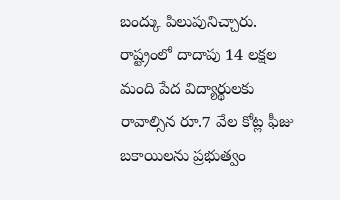బంద్కు పిలుపునిచ్చారు.
రాష్ట్రంలో దాదాపు 14 లక్షల మంది పేద విద్యార్థులకు రావాల్సిన రూ.7 వేల కోట్ల ఫీజు బకాయిలను ప్రభుత్వం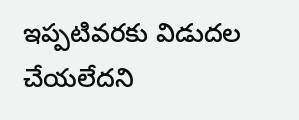ఇప్పటివరకు విడుదల చేయలేదని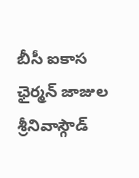బీసీ ఐకాస ఛైర్మన్ జాజుల శ్రీనివాస్గౌడ్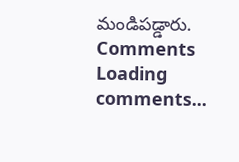మండిపడ్డారు.
Comments
Loading comments...